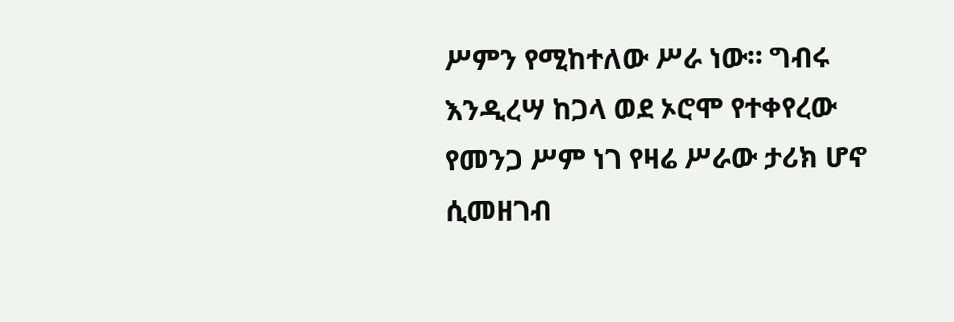ሥምን የሚከተለው ሥራ ነው። ግብሩ እንዲረሣ ከጋላ ወደ ኦሮሞ የተቀየረው የመንጋ ሥም ነገ የዛሬ ሥራው ታሪክ ሆኖ ሲመዘገብ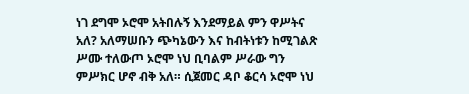ነገ ደግሞ ኦሮሞ አትበሉኝ እንደማይል ምን ዋሥትና አለ? አለማሠቡን ጭካኔውን እና ከብትነቱን ከሚገልጽ ሥሙ ተለውጦ ኦሮሞ ነህ ቢባልም ሥራው ግን ምሥክር ሆኖ ብቅ አለ። ሲጀመር ዳቦ ቆርሳ ኦሮሞ ነህ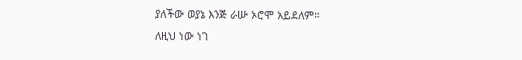ያለችው ወያኔ እንጅ ራሡ ኦሮሞ አይደለም።
ለዚህ ነው ነገ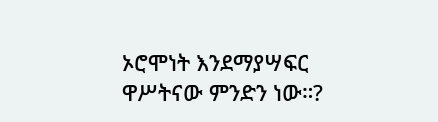ኦሮሞነት እንደማያሣፍር ዋሥትናው ምንድን ነው።?